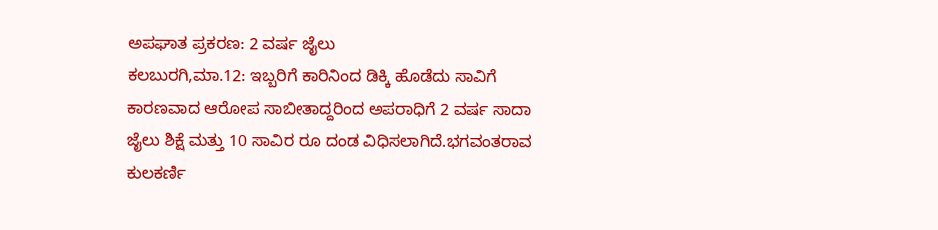ಅಪಘಾತ ಪ್ರಕರಣ: 2 ವರ್ಷ ಜೈಲು
ಕಲಬುರಗಿ,ಮಾ.12: ಇಬ್ಬರಿಗೆ ಕಾರಿನಿಂದ ಡಿಕ್ಕಿ ಹೊಡೆದು ಸಾವಿಗೆ ಕಾರಣವಾದ ಆರೋಪ ಸಾಬೀತಾದ್ದರಿಂದ ಅಪರಾಧಿಗೆ 2 ವರ್ಷ ಸಾದಾ ಜೈಲು ಶಿಕ್ಷೆ ಮತ್ತು 10 ಸಾವಿರ ರೂ ದಂಡ ವಿಧಿಸಲಾಗಿದೆ.ಭಗವಂತರಾವ ಕುಲಕರ್ಣಿ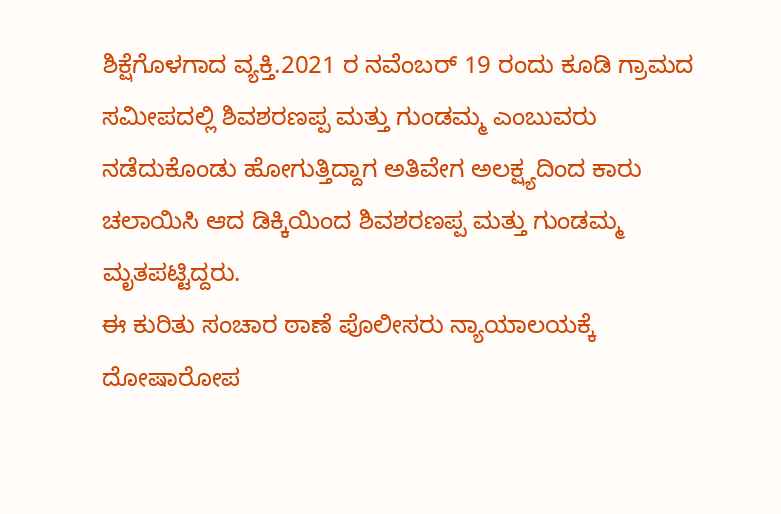ಶಿಕ್ಷೆಗೊಳಗಾದ ವ್ಯಕ್ತಿ.2021 ರ ನವೆಂಬರ್ 19 ರಂದು ಕೂಡಿ ಗ್ರಾಮದ ಸಮೀಪದಲ್ಲಿ ಶಿವಶರಣಪ್ಪ ಮತ್ತು ಗುಂಡಮ್ಮ ಎಂಬುವರು ನಡೆದುಕೊಂಡು ಹೋಗುತ್ತಿದ್ದಾಗ ಅತಿವೇಗ ಅಲಕ್ಷ್ಯದಿಂದ ಕಾರು ಚಲಾಯಿಸಿ ಆದ ಡಿಕ್ಕಿಯಿಂದ ಶಿವಶರಣಪ್ಪ ಮತ್ತು ಗುಂಡಮ್ಮ ಮೃತಪಟ್ಟಿದ್ದರು.
ಈ ಕುರಿತು ಸಂಚಾರ ಠಾಣೆ ಪೊಲೀಸರು ನ್ಯಾಯಾಲಯಕ್ಕೆ ದೋಷಾರೋಪ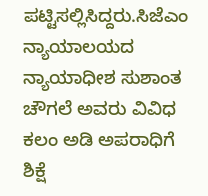ಪಟ್ಟಿಸಲ್ಲಿಸಿದ್ದರು.ಸಿಜೆಎಂ ನ್ಯಾಯಾಲಯದ ನ್ಯಾಯಾಧೀಶ ಸುಶಾಂತ ಚೌಗಲೆ ಅವರು ವಿವಿಧ ಕಲಂ ಅಡಿ ಅಪರಾಧಿಗೆ ಶಿಕ್ಷೆ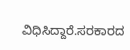ವಿಧಿಸಿದ್ದಾರೆ.ಸರಕಾರದ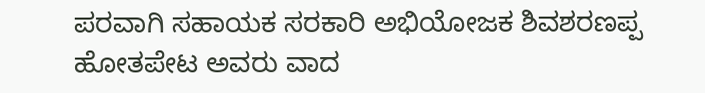ಪರವಾಗಿ ಸಹಾಯಕ ಸರಕಾರಿ ಅಭಿಯೋಜಕ ಶಿವಶರಣಪ್ಪ ಹೋತಪೇಟ ಅವರು ವಾದ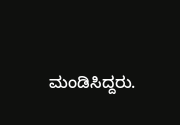ಮಂಡಿಸಿದ್ದರು.